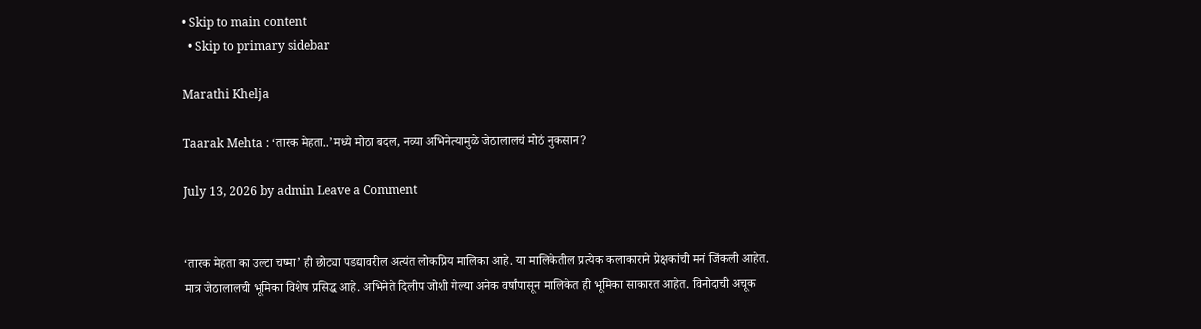• Skip to main content
  • Skip to primary sidebar

Marathi Khelja

Taarak Mehta : ‘तारक मेहता..’मध्ये मोठा बदल, नव्या अभिनेत्यामुळे जेठालालचं मोठं नुकसान?

July 13, 2026 by admin Leave a Comment


‘तारक मेहता का उल्टा चष्मा’ ही छोट्या पडद्यावरील अत्यंत लोकप्रिय मालिका आहे. या मालिकेतील प्रत्येक कलाकाराने प्रेक्षकांची मनं जिंकली आहेत. मात्र जेठालालची भूमिका विशेष प्रसिद्ध आहे. अभिनेते दिलीप जोशी गेल्या अनेक वर्षांपासून मालिकेत ही भूमिका साकारत आहेत. विनोदाची अचूक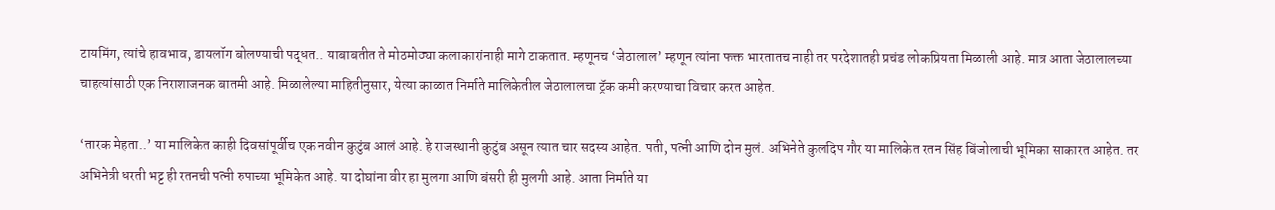टायमिंग, त्यांचे हावभाव, डायलॉग बोलण्याची पद्धत.. याबाबतीत ते मोठमोठ्या कलाकारांनाही मागे टाकतात. म्हणूनच ‘जेठालाल’ म्हणून त्यांना फक्त भारतातच नाही तर परदेशातही प्रचंड लोकप्रियता मिळाली आहे. मात्र आता जेठालालच्या चाहत्यांसाठी एक निराशाजनक बातमी आहे. मिळालेल्या माहितीनुसार, येत्या काळात निर्माते मालिकेतील जेठालालचा ट्रॅक कमी करण्याचा विचार करत आहेत.

‘तारक मेहता..’ या मालिकेत काही दिवसांपूर्वीच एक नवीन कुटुंब आलं आहे. हे राजस्थानी कुटुंब असून त्यात चार सदस्य आहेत. पती, पत्नी आणि दोन मुलं. अभिनेते कुलदिप गौर या मालिकेत रतन सिंह बिंजोलाची भूमिका साकारत आहेत. तर अभिनेत्री धरती भट्ट ही रतनची पत्नी रुपाच्या भूमिकेत आहे. या दोघांना वीर हा मुलगा आणि बंसरी ही मुलगी आहे. आता निर्माते या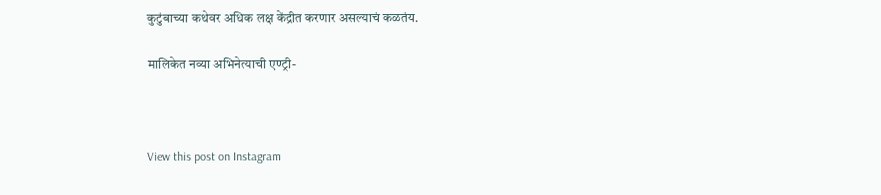कुटुंबाच्या कथेवर अधिक लक्ष केंद्रीत करणार असल्याचं कळतंय.

मालिकेत नव्या अभिनेत्याची एण्ट्री-



View this post on Instagram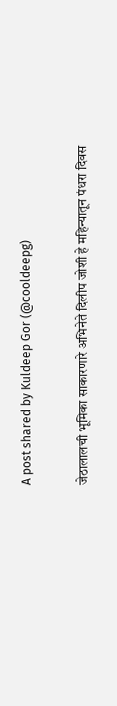A post shared by Kuldeep Gor (@cooldeepg)

जेठालालची भूमिका साकारणारे अभिनेते दिलीप जोशी हे महिन्यातून पंधरा दिवस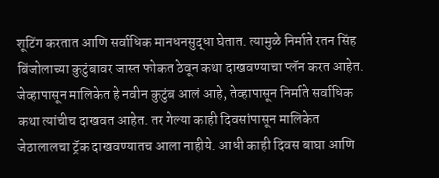शूटिंग करतात आणि सर्वाधिक मानधनसुद्धा घेतात. त्यामुळे निर्माते रतन सिंह बिंजोलाच्या कुटुंबावर जास्त फोकत ठेवून कथा दाखवण्याचा प्लॅन करत आहेत. जेव्हापासून मालिकेत हे नवीन कुटुंब आलं आहे, तेव्हापासून निर्माते सर्वाधिक कथा त्यांचीच दाखवत आहेत. तर गेल्या काही दिवसांपासून मालिकेत जेठालालचा ट्रॅक दाखवण्यातच आला नाहीये. आधी काही दिवस बाघा आणि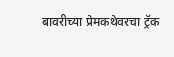बावरीच्या प्रेमकथेवरचा ट्रॅक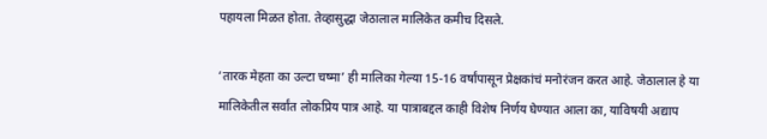पहायला मिळत होता. तेव्हासुद्धा जेठालाल मालिकेत कमीच दिसले.

‘तारक मेहता का उल्टा चष्मा’ ही मालिका गेल्या 15-16 वर्षांपासून प्रेक्षकांचं मनोरंजन करत आहे. जेठालाल हे या मालिकेतील सर्वांत लोकप्रिय पात्र आहे. या पात्राबद्दल काही विशेष निर्णय घेण्यात आला का, याविषयी अद्याप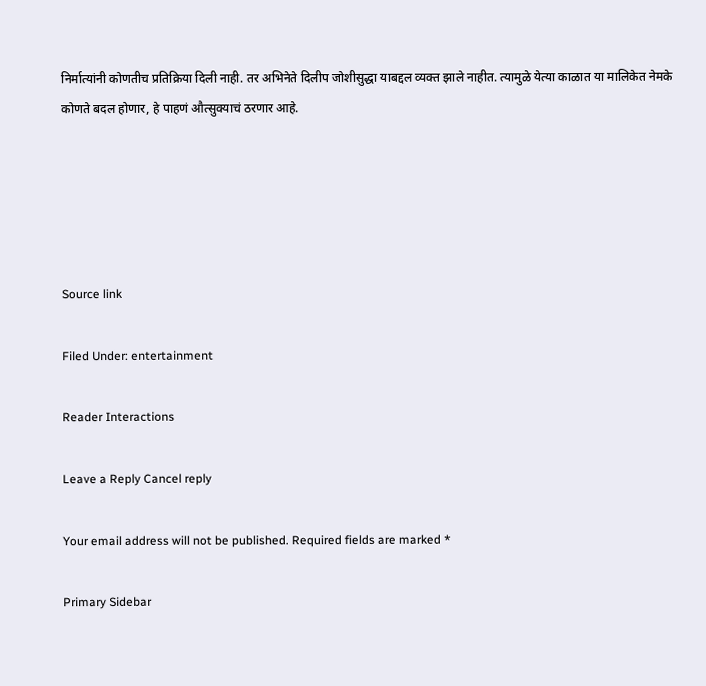निर्मात्यांनी कोणतीच प्रतिक्रिया दिली नाही. तर अभिनेते दिलीप जोशीसुद्धा याबद्दल व्यक्त झाले नाहीत. त्यामुळे येत्या काळात या मालिकेत नेमके कोणते बदल होणार, हे पाहणं औत्सुक्याचं ठरणार आहे.





Source link

Filed Under: entertainment

Reader Interactions

Leave a Reply Cancel reply

Your email address will not be published. Required fields are marked *

Primary Sidebar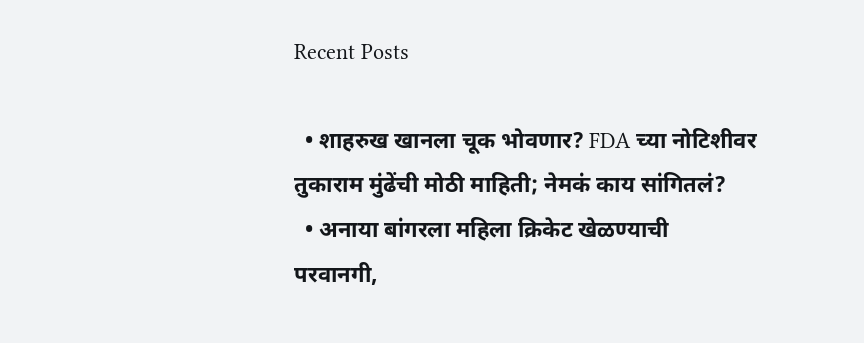Recent Posts

  • शाहरुख खानला चूक भोवणार? FDA च्या नोटिशीवर तुकाराम मुंढेंची मोठी माहिती; नेमकं काय सांगितलं?
  • अनाया बांगरला महिला क्रिकेट खेळण्याची परवानगी,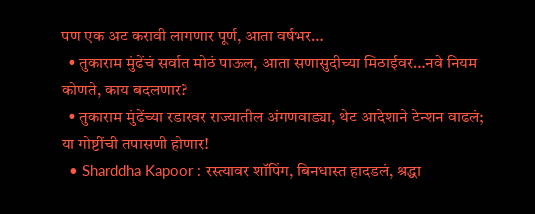पण एक अट करावी लागणार पूर्ण, आता वर्षभर…
  • तुकाराम मुंढेंचं सर्वात मोठं पाऊल, आता सणासुदीच्या मिठाईवर…नवे नियम कोणते, काय बदलणार?
  • तुकाराम मुंढेंच्या रडारवर राज्यातील अंगणवाड्या, थेट आदेशाने टेन्शन वाढलं; या गोष्टींची तपासणी होणार!
  • Sharddha Kapoor : रस्त्यावर शॉपिंग, बिनधास्त हादडलं, श्रद्धा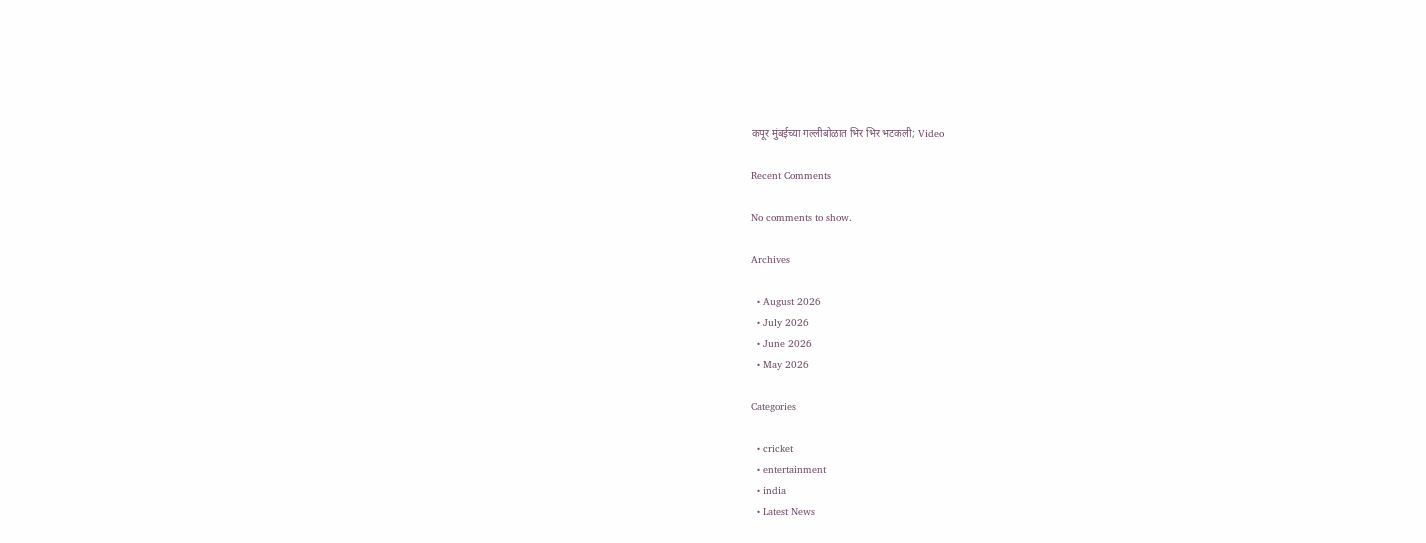कपूर मुंबईच्या गल्लीबोळात भिर भिर भटकली; Video

Recent Comments

No comments to show.

Archives

  • August 2026
  • July 2026
  • June 2026
  • May 2026

Categories

  • cricket
  • entertainment
  • india
  • Latest News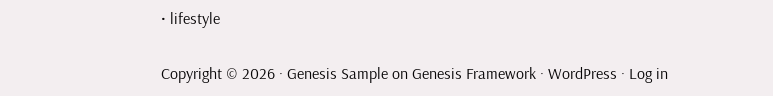• lifestyle

Copyright © 2026 · Genesis Sample on Genesis Framework · WordPress · Log in